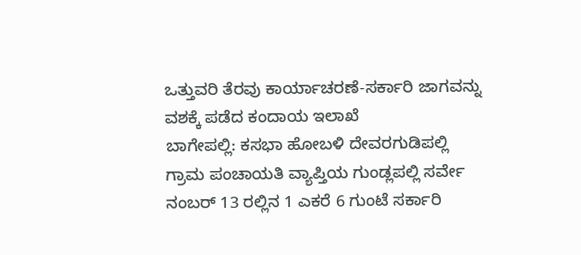ಒತ್ತುವರಿ ತೆರವು ಕಾರ್ಯಾಚರಣೆ-ಸರ್ಕಾರಿ ಜಾಗವನ್ನು ವಶಕ್ಕೆ ಪಡೆದ ಕಂದಾಯ ಇಲಾಖೆ
ಬಾಗೇಪಲ್ಲಿ: ಕಸಭಾ ಹೋಬಳಿ ದೇವರಗುಡಿಪಲ್ಲಿ ಗ್ರಾಮ ಪಂಚಾಯತಿ ವ್ಯಾಪ್ತಿಯ ಗುಂಡ್ಲಪಲ್ಲಿ ಸರ್ವೇ ನಂಬರ್ 13 ರಲ್ಲಿನ 1 ಎಕರೆ 6 ಗುಂಟೆ ಸರ್ಕಾರಿ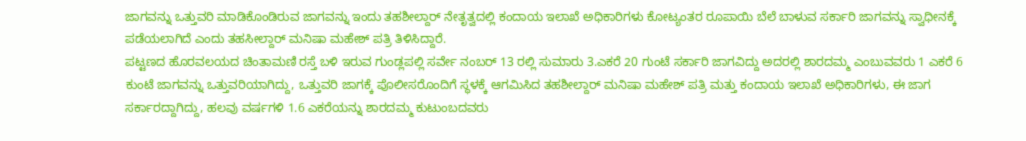ಜಾಗವನ್ನು ಒತ್ತುವರಿ ಮಾಡಿಕೊಂಡಿರುವ ಜಾಗವನ್ನು ಇಂದು ತಹಶೀಲ್ದಾರ್ ನೇತೃತ್ವದಲ್ಲಿ ಕಂದಾಯ ಇಲಾಖೆ ಅಧಿಕಾರಿಗಳು ಕೋಟ್ಯಂತರ ರೂಪಾಯಿ ಬೆಲೆ ಬಾಳುವ ಸರ್ಕಾರಿ ಜಾಗವನ್ನು ಸ್ವಾಧೀನಕ್ಕೆ ಪಡೆಯಲಾಗಿದೆ ಎಂದು ತಹಸೀಲ್ದಾರ್ ಮನಿಷಾ ಮಹೇಶ್ ಪತ್ರಿ ತಿಳಿಸಿದ್ದಾರೆ.
ಪಟ್ಟಣದ ಹೊರವಲಯದ ಚಿಂತಾಮಣಿ ರಸ್ತೆ ಬಳಿ ಇರುವ ಗುಂಡ್ಲಪಲ್ಲಿ ಸರ್ವೇ ನಂಬರ್ 13 ರಲ್ಲಿ ಸುಮಾರು 3.ಎಕರೆ 20 ಗುಂಟೆ ಸರ್ಕಾರಿ ಜಾಗವಿದ್ದು ಅದರಲ್ಲಿ ಶಾರದಮ್ಮ ಎಂಬುವವರು 1 ಎಕರೆ 6 ಕುಂಟೆ ಜಾಗವನ್ನು ಒತ್ತುವರಿಯಾಗಿದ್ದು, ಒತ್ತುವರಿ ಜಾಗಕ್ಕೆ ಪೊಲೀಸರೊಂದಿಗೆ ಸ್ಥಳಕ್ಕೆ ಆಗಮಿಸಿದ ತಹಶೀಲ್ದಾರ್ ಮನಿಷಾ ಮಹೇಶ್ ಪತ್ರಿ ಮತ್ತು ಕಂದಾಯ ಇಲಾಖೆ ಅಧಿಕಾರಿಗಳು, ಈ ಜಾಗ ಸರ್ಕಾರದ್ದಾಗಿದ್ದು, ಹಲವು ವರ್ಷಗಳಿ 1.6 ಎಕರೆಯನ್ನು ಶಾರದಮ್ಮ ಕುಟುಂಬದವರು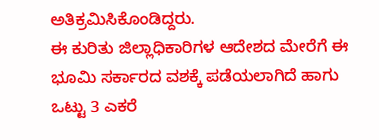ಅತಿಕ್ರಮಿಸಿಕೊಂಡಿದ್ದರು.
ಈ ಕುರಿತು ಜಿಲ್ಲಾಧಿಕಾರಿಗಳ ಆದೇಶದ ಮೇರೆಗೆ ಈ ಭೂಮಿ ಸರ್ಕಾರದ ವಶಕ್ಕೆ ಪಡೆಯಲಾಗಿದೆ ಹಾಗು ಒಟ್ಟು 3 ಎಕರೆ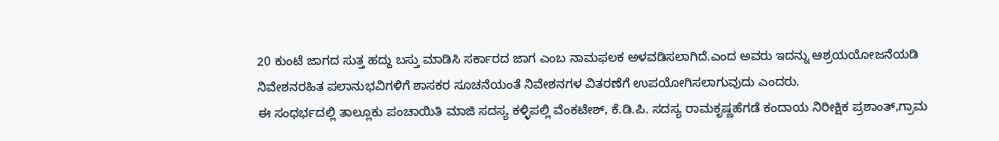20 ಕುಂಟೆ ಜಾಗದ ಸುತ್ತ ಹದ್ದು ಬಸ್ತು ಮಾಡಿಸಿ ಸರ್ಕಾರದ ಜಾಗ ಎಂಬ ನಾಮಫಲಕ ಅಳವಡಿಸಲಾಗಿದೆ.ಎಂದ ಅವರು ಇದನ್ನು ಆಶ್ರಯಯೋಜನೆಯಡಿ ನಿವೇಶನರಹಿತ ಪಲಾನುಭವಿಗಳಿಗೆ ಶಾಸಕರ ಸೂಚನೆಯಂತೆ ನಿವೇಶನಗಳ ವಿತರಣೆಗೆ ಉಪಯೋಗಿಸಲಾಗುವುದು ಎಂದರು.
ಈ ಸಂಧರ್ಭದಲ್ಲಿ ತಾಲ್ಲೂಕು ಪಂಚಾಯಿತಿ ಮಾಜಿ ಸದಸ್ಯ ಕಳ್ಳಿಪಲ್ಲಿ ವೆಂಕಟೇಶ್, ಕೆ.ಡಿ.ಪಿ. ಸದಸ್ಯ ರಾಮಕೃಷ್ಣಹೆಗಡೆ ಕಂದಾಯ ನಿರೀಕ್ಷಿಕ ಪ್ರಶಾಂತ್,ಗ್ರಾಮ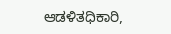ಆಡಳಿತಧಿಕಾರಿ,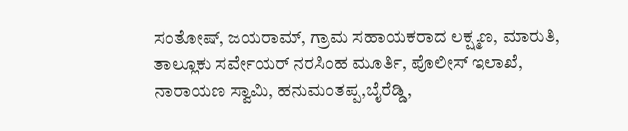ಸಂತೋಷ್, ಜಯರಾಮ್, ಗ್ರಾಮ ಸಹಾಯಕರಾದ ಲಕ್ಷ್ಮಣ, ಮಾರುತಿ, ತಾಲ್ಲೂಕು ಸರ್ವೇಯರ್ ನರಸಿಂಹ ಮೂರ್ತಿ, ಪೊಲೀಸ್ ಇಲಾಖೆ, ನಾರಾಯಣ ಸ್ವಾಮಿ, ಹನುಮಂತಪ್ಪ,ಬೈರೆಡ್ಡಿ,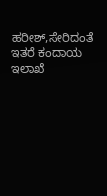ಹರೀಶ್,ಸೇರಿದಂತೆ ಇತರೆ ಕಂದಾಯ ಇಲಾಖೆ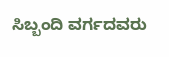ಸಿಬ್ಬಂದಿ ವರ್ಗದವರು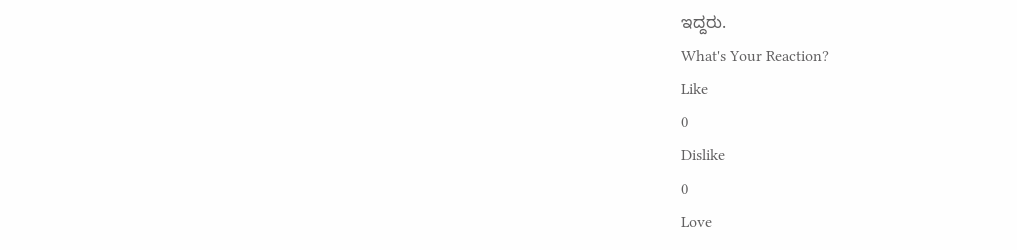ಇದ್ದರು.
What's Your Reaction?
Like
0
Dislike
0
Love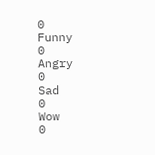0
Funny
0
Angry
0
Sad
0
Wow
0